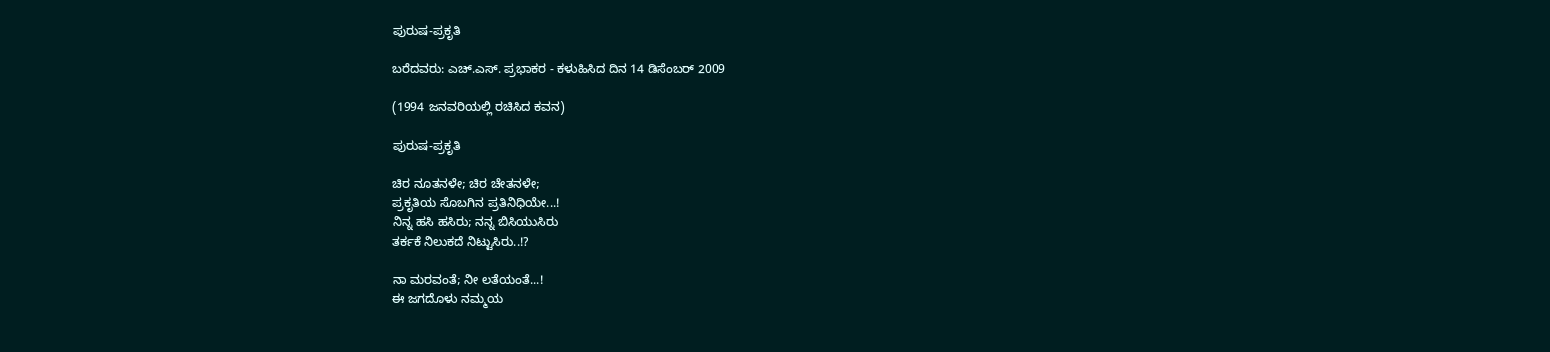ಪುರುಷ-ಪ್ರಕೃತಿ

ಬರೆದವರು: ಎಚ್.ಎಸ್. ಪ್ರಭಾಕರ - ಕಳುಹಿಸಿದ ದಿನ 14 ಡಿಸೆಂಬರ್ 2009

(1994 ಜನವರಿಯಲ್ಲಿ ರಚಿಸಿದ ಕವನ)

ಪುರುಷ-ಪ್ರಕೃತಿ

ಚಿರ ನೂತನಳೇ; ಚಿರ ಚೇತನಳೇ;
ಪ್ರಕೃತಿಯ ಸೊಬಗಿನ ಪ್ರತಿನಿಧಿಯೇ...!
ನಿನ್ನ ಹಸಿ ಹಸಿರು; ನನ್ನ ಬಿಸಿಯುಸಿರು
ತರ್ಕಕೆ ನಿಲುಕದೆ ನಿಟ್ಟುಸಿರು..!?

ನಾ ಮರವಂತೆ; ನೀ ಲತೆಯಂತೆ...!
ಈ ಜಗದೊಳು ನಮ್ಮಯ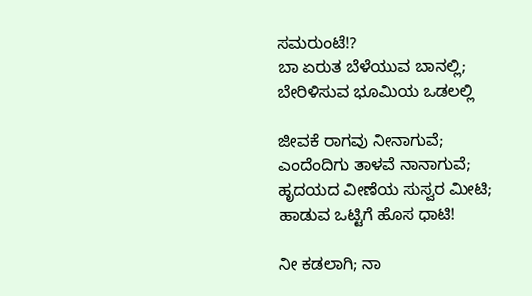ಸಮರುಂಟೆ!?
ಬಾ ಏರುತ ಬೆಳೆಯುವ ಬಾನಲ್ಲಿ;
ಬೇರಿಳಿಸುವ ಭೂಮಿಯ ಒಡಲಲ್ಲಿ

ಜೀವಕೆ ರಾಗವು ನೀನಾಗುವೆ;
ಎಂದೆಂದಿಗು ತಾಳವೆ ನಾನಾಗುವೆ;
ಹೃದಯದ ವೀಣೆಯ ಸುಸ್ವರ ಮೀಟಿ;
ಹಾಡುವ ಒಟ್ಟಿಗೆ ಹೊಸ ಧಾಟಿ!

ನೀ ಕಡಲಾಗಿ; ನಾ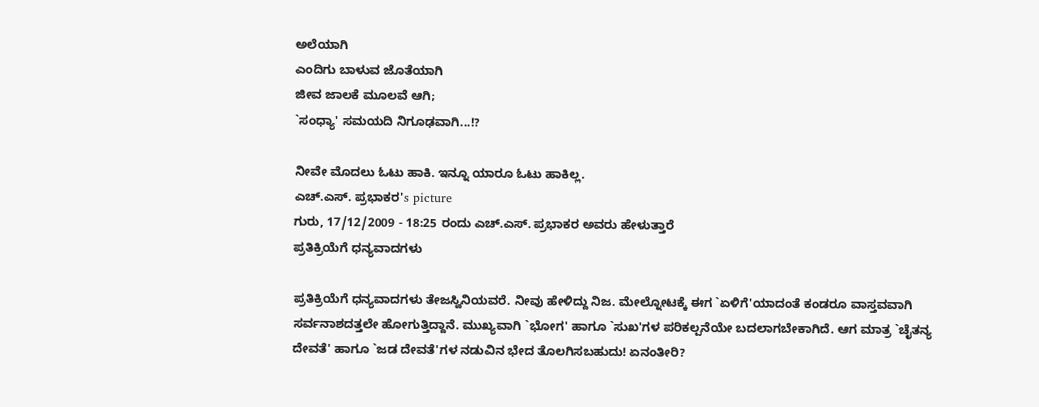ಅಲೆಯಾಗಿ
ಎಂದಿಗು ಬಾಳುವ ಜೊತೆಯಾಗಿ
ಜೀವ ಜಾಲಕೆ ಮೂಲವೆ ಆಗಿ;
`ಸಂಧ್ಯಾ' ಸಮಯದಿ ನಿಗೂಢವಾಗಿ...!?

ನೀವೇ ಮೊದಲು ಓಟು ಹಾಕಿ. ಇನ್ನೂ ಯಾರೂ ಓಟು ಹಾಕಿಲ್ಲ.
ಎಚ್.ಎಸ್. ಪ್ರಭಾಕರ's picture
ಗುರು, 17/12/2009 - 18:25 ರಂದು ಎಚ್.ಎಸ್. ಪ್ರಭಾಕರ ಅವರು ಹೇಳುತ್ತಾರೆ
ಪ್ರತಿಕ್ರಿಯೆಗೆ ಧನ್ಯವಾದಗಳು

ಪ್ರತಿಕ್ರಿಯೆಗೆ ಧನ್ಯವಾದಗಳು ತೇಜಸ್ವಿನಿಯವರೆ. ನೀವು ಹೇಳಿದ್ದು ನಿಜ. ಮೇಲ್ನೋಟಕ್ಕೆ ಈಗ `ಏಳಿಗೆ'ಯಾದಂತೆ ಕಂಡರೂ ವಾಸ್ತವವಾಗಿ ಸರ್ವನಾಶದತ್ತಲೇ ಹೋಗುತ್ತಿದ್ದಾನೆ. ಮುಖ್ಯವಾಗಿ `ಭೋಗ' ಹಾಗೂ `ಸುಖ'ಗಳ ಪರಿಕಲ್ಪನೆಯೇ ಬದಲಾಗಬೇಕಾಗಿದೆ. ಆಗ ಮಾತ್ರ `ಚೈತನ್ಯ ದೇವತೆ' ಹಾಗೂ `ಜಡ ದೇವತೆ'ಗಳ ನಡುವಿನ ಭೇದ ತೊಲಗಿಸಬಹುದು! ಏನಂತೀರಿ?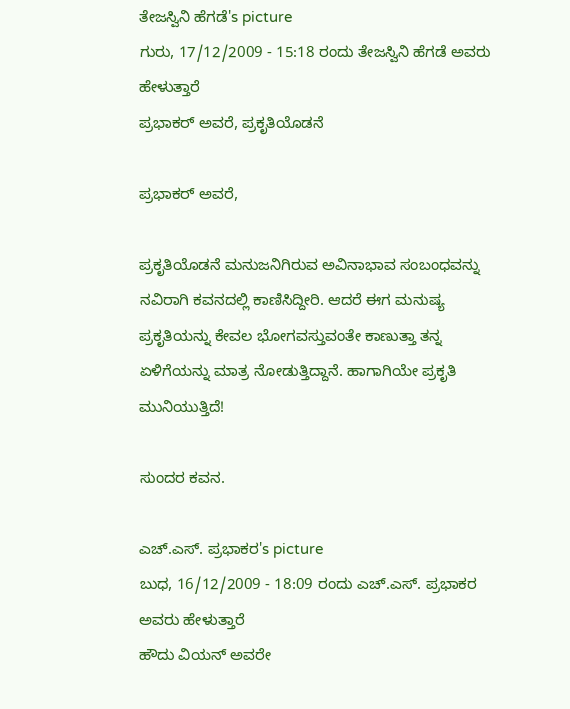ತೇಜಸ್ವಿನಿ ಹೆಗಡೆ's picture
ಗುರು, 17/12/2009 - 15:18 ರಂದು ತೇಜಸ್ವಿನಿ ಹೆಗಡೆ ಅವರು ಹೇಳುತ್ತಾರೆ
ಪ್ರಭಾಕರ್ ಅವರೆ, ಪ್ರಕೃತಿಯೊಡನೆ

ಪ್ರಭಾಕರ್ ಅವರೆ,

ಪ್ರಕೃತಿಯೊಡನೆ ಮನುಜನಿಗಿರುವ ಅವಿನಾಭಾವ ಸಂಬಂಧವನ್ನು ನವಿರಾಗಿ ಕವನದಲ್ಲಿ ಕಾಣಿಸಿದ್ದೀರಿ. ಆದರೆ ಈಗ ಮನುಷ್ಯ ಪ್ರಕೃತಿಯನ್ನು ಕೇವಲ ಭೋಗವಸ್ತುವಂತೇ ಕಾಣುತ್ತಾ ತನ್ನ ಏಳಿಗೆಯನ್ನು ಮಾತ್ರ ನೋಡುತ್ತಿದ್ದಾನೆ. ಹಾಗಾಗಿಯೇ ಪ್ರಕೃತಿ ಮುನಿಯುತ್ತಿದೆ!

ಸುಂದರ ಕವನ.

ಎಚ್.ಎಸ್. ಪ್ರಭಾಕರ's picture
ಬುಧ, 16/12/2009 - 18:09 ರಂದು ಎಚ್.ಎಸ್. ಪ್ರಭಾಕರ ಅವರು ಹೇಳುತ್ತಾರೆ
ಹೌದು ವಿಯನ್ ಅವರೇ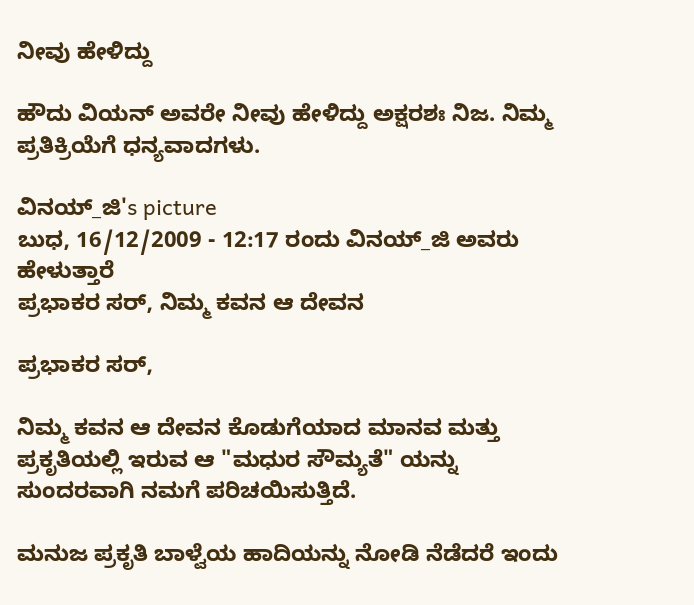ನೀವು ಹೇಳಿದ್ದು

ಹೌದು ವಿಯನ್ ಅವರೇ ನೀವು ಹೇಳಿದ್ದು ಅಕ್ಷರಶಃ ನಿಜ. ನಿಮ್ಮ ಪ್ರತಿಕ್ರಿಯೆಗೆ ಧನ್ಯವಾದಗಳು.

ವಿನಯ್_ಜಿ's picture
ಬುಧ, 16/12/2009 - 12:17 ರಂದು ವಿನಯ್_ಜಿ ಅವರು ಹೇಳುತ್ತಾರೆ
ಪ್ರಭಾಕರ ಸರ್, ನಿಮ್ಮ ಕವನ ಆ ದೇವನ

ಪ್ರಭಾಕರ ಸರ್,

ನಿಮ್ಮ ಕವನ ಆ ದೇವನ ಕೊಡುಗೆಯಾದ ಮಾನವ ಮತ್ತು ಪ್ರಕೃತಿಯಲ್ಲಿ ಇರುವ ಆ "ಮಧುರ ಸೌಮ್ಯತೆ" ಯನ್ನು ಸುಂದರವಾಗಿ ನಮಗೆ ಪರಿಚಯಿಸುತ್ತಿದೆ.

ಮನುಜ ಪ್ರಕೃತಿ ಬಾಳ್ವೆಯ ಹಾದಿಯನ್ನು ನೋಡಿ ನೆಡೆದರೆ ಇಂದು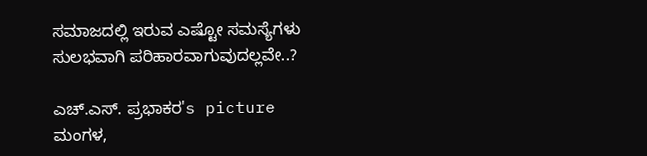ಸಮಾಜದಲ್ಲಿ ಇರುವ ಎಷ್ಟೋ ಸಮಸ್ಯೆಗಳು ಸುಲಭವಾಗಿ ಪರಿಹಾರವಾಗುವುದಲ್ಲವೇ..?

ಎಚ್.ಎಸ್. ಪ್ರಭಾಕರ's picture
ಮಂಗಳ,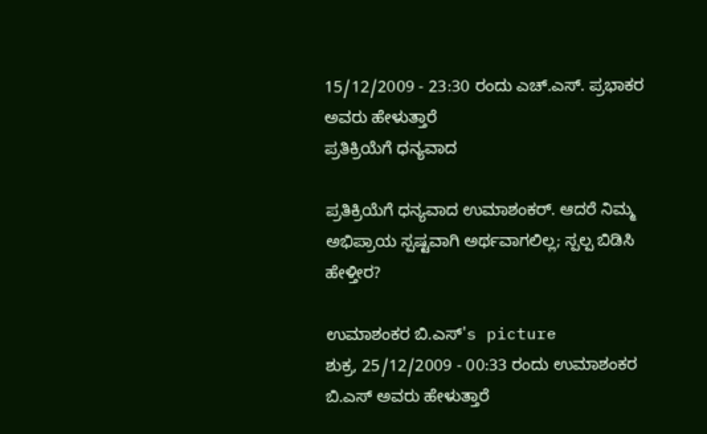15/12/2009 - 23:30 ರಂದು ಎಚ್.ಎಸ್. ಪ್ರಭಾಕರ ಅವರು ಹೇಳುತ್ತಾರೆ
ಪ್ರತಿಕ್ರಿಯೆಗೆ ಧನ್ಯವಾದ

ಪ್ರತಿಕ್ರಿಯೆಗೆ ಧನ್ಯವಾದ ಉಮಾಶಂಕರ್. ಆದರೆ ನಿಮ್ಮ ಅಭಿಪ್ರಾಯ ಸ್ಪಷ್ಟವಾಗಿ ಅರ್ಥವಾಗಲಿಲ್ಲ; ಸ್ಪಲ್ಪ ಬಿಡಿಸಿ ಹೇಳ್ತೀರ?

ಉಮಾಶಂಕರ ಬಿ.ಎಸ್'s picture
ಶುಕ್ರ, 25/12/2009 - 00:33 ರಂದು ಉಮಾಶಂಕರ ಬಿ.ಎಸ್ ಅವರು ಹೇಳುತ್ತಾರೆ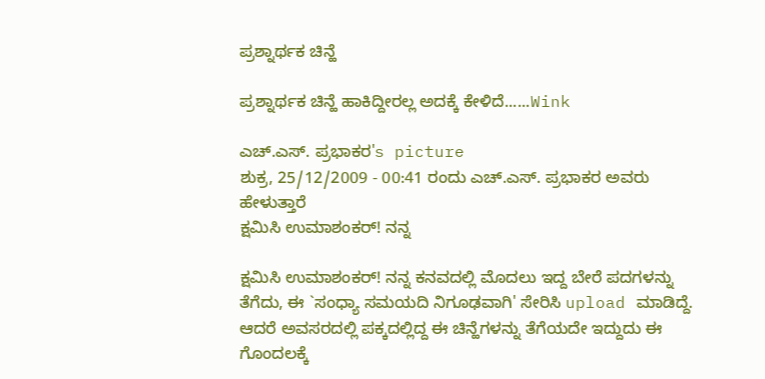ಪ್ರಶ್ನಾರ್ಥಕ ಚಿನ್ಹೆ

ಪ್ರಶ್ನಾರ್ಥಕ ಚಿನ್ಹೆ ಹಾಕಿದ್ದೀರಲ್ಲ ಅದಕ್ಕೆ ಕೇಳಿದೆ......Wink

ಎಚ್.ಎಸ್. ಪ್ರಭಾಕರ's picture
ಶುಕ್ರ, 25/12/2009 - 00:41 ರಂದು ಎಚ್.ಎಸ್. ಪ್ರಭಾಕರ ಅವರು ಹೇಳುತ್ತಾರೆ
ಕ್ಷಮಿಸಿ ಉಮಾಶಂಕರ್! ನನ್ನ

ಕ್ಷಮಿಸಿ ಉಮಾಶಂಕರ್! ನನ್ನ ಕನವದಲ್ಲಿ ಮೊದಲು ಇದ್ದ ಬೇರೆ ಪದಗಳನ್ನು ತೆಗೆದು, ಈ `ಸಂಧ್ಯಾ ಸಮಯದಿ ನಿಗೂಢವಾಗಿ' ಸೇರಿಸಿ upload ಮಾಡಿದ್ದೆ. ಆದರೆ ಅವಸರದಲ್ಲಿ ಪಕ್ಕದಲ್ಲಿದ್ದ ಈ ಚಿನ್ಹೆಗಳನ್ನು ತೆಗೆಯದೇ ಇದ್ದುದು ಈ ಗೊಂದಲಕ್ಕೆ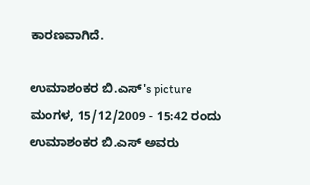ಕಾರಣವಾಗಿದೆ.

ಉಮಾಶಂಕರ ಬಿ.ಎಸ್'s picture
ಮಂಗಳ, 15/12/2009 - 15:42 ರಂದು ಉಮಾಶಂಕರ ಬಿ.ಎಸ್ ಅವರು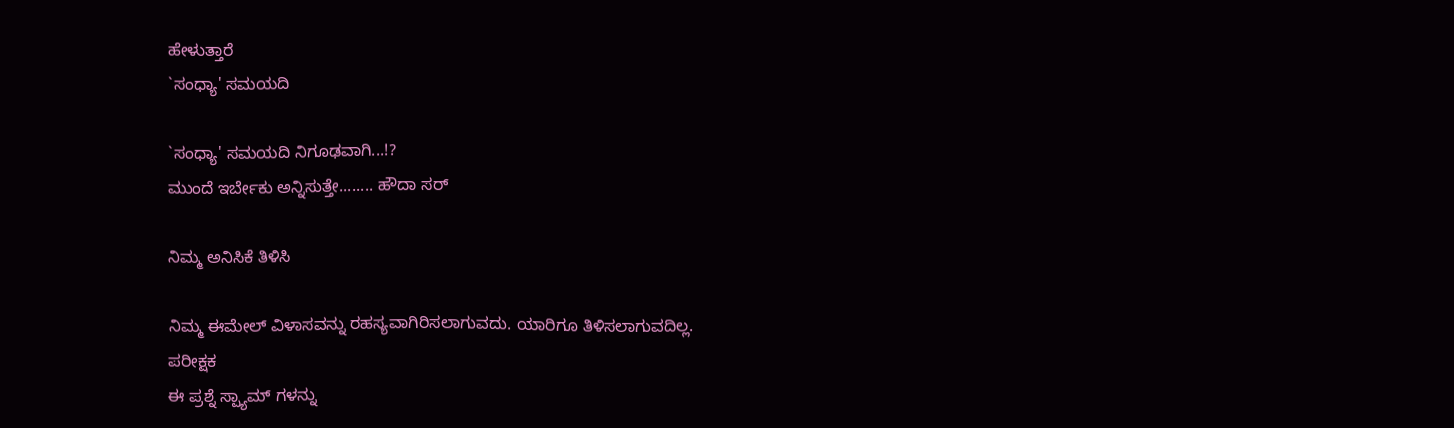ಹೇಳುತ್ತಾರೆ
`ಸಂಧ್ಯಾ' ಸಮಯದಿ

`ಸಂಧ್ಯಾ' ಸಮಯದಿ ನಿಗೂಢವಾಗಿ...!?
ಮುಂದೆ ಇರ್ಬೇಕು ಅನ್ನಿಸುತ್ತೇ........ ಹೌದಾ ಸರ್

ನಿಮ್ಮ ಅನಿಸಿಕೆ ತಿಳಿಸಿ

ನಿಮ್ಮ ಈಮೇಲ್ ವಿಳಾಸವನ್ನು ರಹಸ್ಯವಾಗಿರಿಸಲಾಗುವದು. ಯಾರಿಗೂ ತಿಳಿಸಲಾಗುವದಿಲ್ಲ.
ಪರೀಕ್ಷಕ
ಈ ಪ್ರಶ್ನೆ ಸ್ಪ್ಯಾಮ್ ಗಳನ್ನು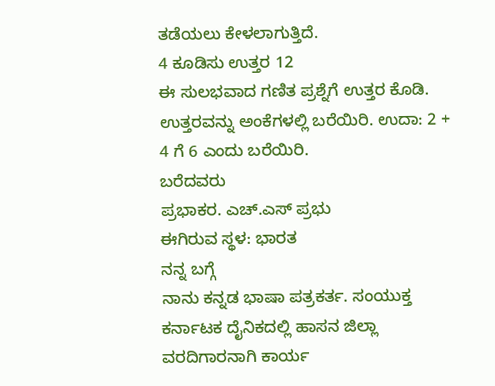ತಡೆಯಲು ಕೇಳಲಾಗುತ್ತಿದೆ.
4 ಕೂಡಿಸು ಉತ್ತರ 12
ಈ ಸುಲಭವಾದ ಗಣಿತ ಪ್ರಶ್ನೆಗೆ ಉತ್ತರ ಕೊಡಿ. ಉತ್ತರವನ್ನು ಅಂಕೆಗಳಲ್ಲಿ ಬರೆಯಿರಿ. ಉದಾ: 2 + 4 ಗೆ 6 ಎಂದು ಬರೆಯಿರಿ.
ಬರೆದವರು
ಪ್ರಭಾಕರ. ಎಚ್.ಎಸ್ ಪ್ರಭು
ಈಗಿರುವ ಸ್ಥಳ: ಭಾರತ
ನನ್ನ ಬಗ್ಗೆ
ನಾನು ಕನ್ನಡ ಭಾಷಾ ಪತ್ರಕರ್ತ. ಸಂಯುಕ್ತ ಕರ್ನಾಟಕ ದೈನಿಕದಲ್ಲಿ ಹಾಸನ ಜಿಲ್ಲಾ ವರದಿಗಾರನಾಗಿ ಕಾರ್ಯ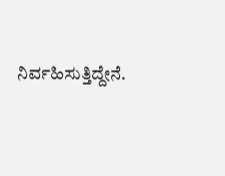ನಿರ್ವಹಿಸುತ್ತಿದ್ದೇನೆ.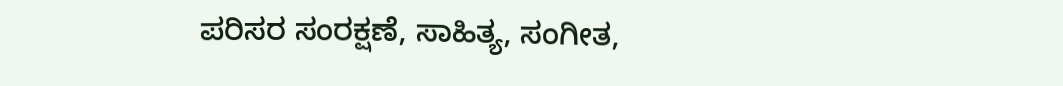ಪರಿಸರ ಸಂರಕ್ಷಣೆ, ಸಾಹಿತ್ಯ, ಸಂಗೀತ,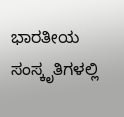ಭಾರತೀಯ ಸಂಸ್ಕೃತಿಗಳಲ್ಲಿ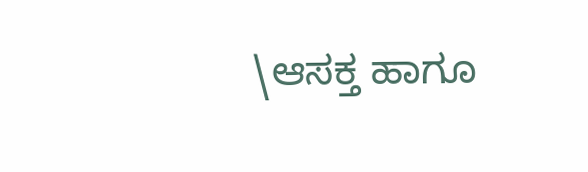\ಆಸಕ್ತ ಹಾಗೂ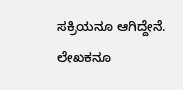ಸಕ್ರಿಯನೂ ಆಗಿದ್ದೇನೆ. ಲೇಖಕನೂ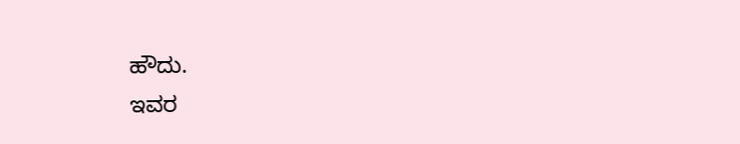ಹೌದು.
ಇವರ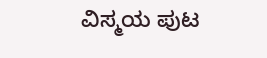ವಿಸ್ಮಯ ಪುಟ